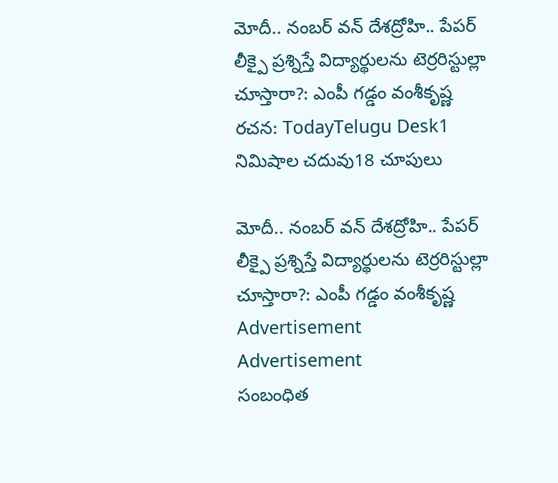మోదీ.. నంబర్ వన్ దేశద్రోహి.. పేపర్ లీక్పై ప్రశ్నిస్తే విద్యార్థులను టెర్రరిస్టుల్లా చూస్తారా?: ఎంపీ గడ్డం వంశీకృష్ణ
రచన: TodayTelugu Desk1 నిమిషాల చదువు18 చూపులు

మోదీ.. నంబర్ వన్ దేశద్రోహి.. పేపర్ లీక్పై ప్రశ్నిస్తే విద్యార్థులను టెర్రరిస్టుల్లా చూస్తారా?: ఎంపీ గడ్డం వంశీకృష్ణ
Advertisement
Advertisement
సంబంధిత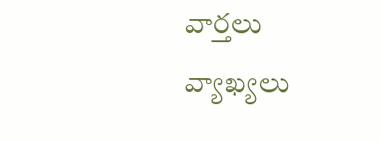వార్తలు
వ్యాఖ్యలు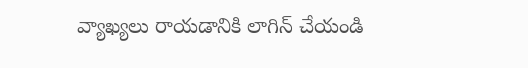వ్యాఖ్యలు రాయడానికి లాగిన్ చేయండి